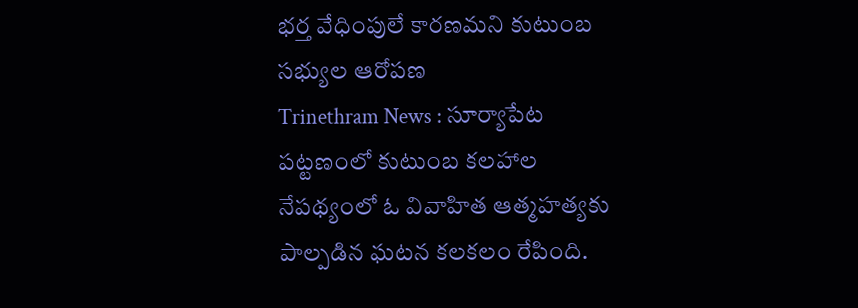భర్త వేధింపులే కారణమని కుటుంబ సభ్యుల ఆరోపణ
Trinethram News : సూర్యాపేట పట్టణంలో కుటుంబ కలహాల నేపథ్యంలో ఓ వివాహిత ఆత్మహత్యకు పాల్పడిన ఘటన కలకలం రేపింది.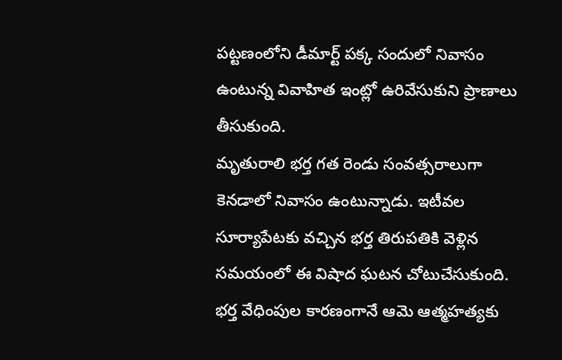పట్టణంలోని డీమార్ట్ పక్క సందులో నివాసం ఉంటున్న వివాహిత ఇంట్లో ఉరివేసుకుని ప్రాణాలు తీసుకుంది.
మృతురాలి భర్త గత రెండు సంవత్సరాలుగా కెనడాలో నివాసం ఉంటున్నాడు. ఇటీవల సూర్యాపేటకు వచ్చిన భర్త తిరుపతికి వెళ్లిన సమయంలో ఈ విషాద ఘటన చోటుచేసుకుంది.
భర్త వేధింపుల కారణంగానే ఆమె ఆత్మహత్యకు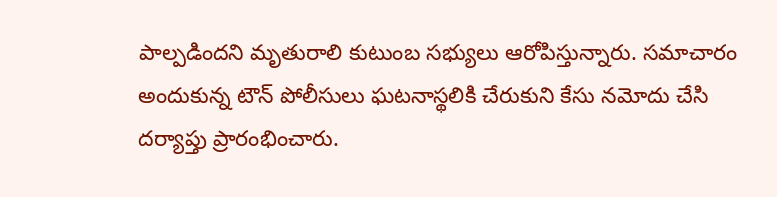పాల్పడిందని మృతురాలి కుటుంబ సభ్యులు ఆరోపిస్తున్నారు. సమాచారం అందుకున్న టౌన్ పోలీసులు ఘటనాస్థలికి చేరుకుని కేసు నమోదు చేసి దర్యాప్తు ప్రారంభించారు.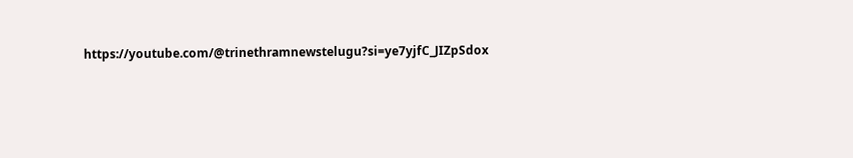https://youtube.com/@trinethramnewstelugu?si=ye7yjfC_JIZpSdox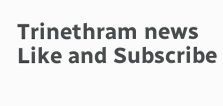Trinethram news
Like and Subscribe